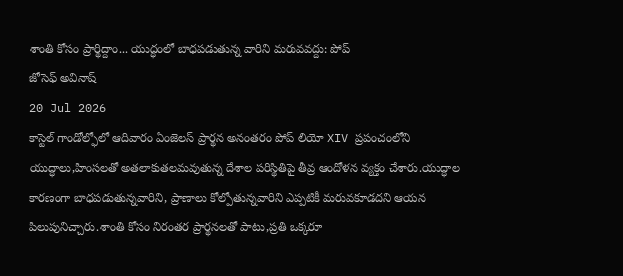శాంతి కోసం ప్రార్థిద్దాం... యుద్ధంలో బాధపడుతున్న వారిని మరువవద్దు: పోప్
జోసెఫ్ అవినాష్
20 Jul 2026
కాస్టెల్ గాండోల్ఫోలో ఆదివారం ఏంజెలస్ ప్రార్థన అనంతరం పోప్ లియో XIV ప్రపంచంలోని యుద్ధాలు,హింసలతో అతలాకుతలమవుతున్న దేశాల పరిస్థితిపై తీవ్ర ఆందోళన వ్యక్తం చేశారు.యుద్ధాల కారణంగా బాధపడుతున్నవారిని, ప్రాణాలు కోల్పోతున్నవారిని ఎప్పటికీ మరువకూడదని ఆయన పిలుపునిచ్చారు.శాంతి కోసం నిరంతర ప్రార్థనలతో పాటు,ప్రతి ఒక్కరూ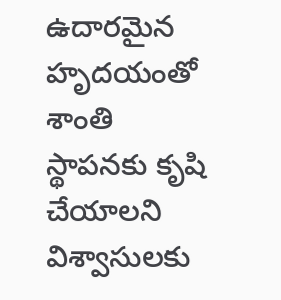ఉదారమైన హృదయంతో శాంతి స్థాపనకు కృషి చేయాలని విశ్వాసులకు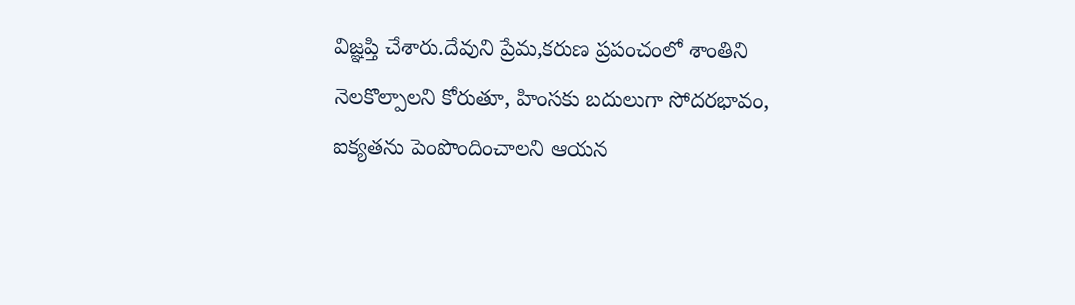విజ్ఞప్తి చేశారు.దేవుని ప్రేమ,కరుణ ప్రపంచంలో శాంతిని నెలకొల్పాలని కోరుతూ, హింసకు బదులుగా సోదరభావం, ఐక్యతను పెంపొందించాలని ఆయన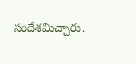సందేశమిచ్చారు.